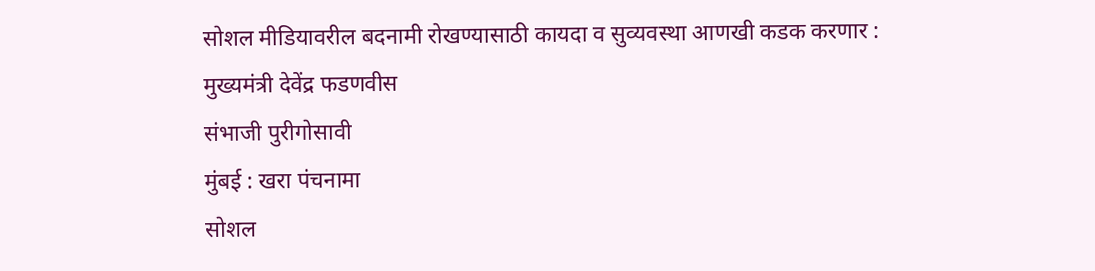सोशल मीडियावरील बदनामी रोखण्यासाठी कायदा व सुव्यवस्था आणखी कडक करणार : मुख्यमंत्री देवेंद्र फडणवीस
संभाजी पुरीगोसावी
मुंबई : खरा पंचनामा
सोशल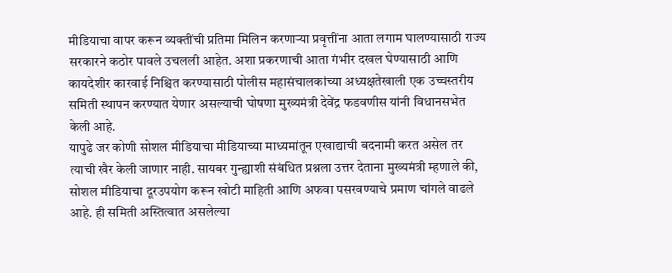मीडियाचा वापर करून व्यक्तींची प्रतिमा मिलिन करणाऱ्या प्रवृत्तींना आता लगाम घालण्यासाठी राज्य सरकारने कठोर पावले उचलली आहेत. अशा प्रकरणाची आता गंभीर दखल घेण्यासाठी आणि कायदेशीर कारवाई निश्चित करण्यासाठी पोलीस महासंचालकांच्या अध्यक्षतेखाली एक उच्चस्तरीय समिती स्थापन करण्यात येणार असल्याची घोषणा मुख्यमंत्री देवेंद्र फडवणीस यांनी विधानसभेत केली आहे.
यापुढे जर कोणी सोशल मीडियाचा मीडियाच्या माध्यमांतून एखाद्याची बदनामी करत असेल तर त्याची खैर केली जाणार नाही. सायबर गुन्ह्याशी संबंधित प्रश्नला उत्तर देताना मुख्यमंत्री म्हणाले की, सोशल मीडियाचा दूरउपयोग करून खोटी माहिती आणि अफवा पसरवण्याचे प्रमाण चांगले वाढले आहे. ही समिती अस्तित्वात असलेल्या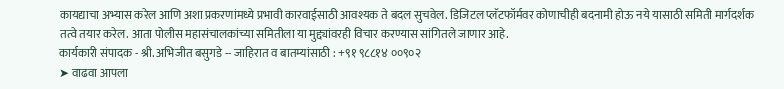कायद्याचा अभ्यास करेल आणि अशा प्रकरणांमध्ये प्रभावी कारवाईसाठी आवश्यक ते बदल सुचवेल. डिजिटल प्लॅटफॉर्मवर कोणाचीही बदनामी होऊ नये यासाठी समिती मार्गदर्शक तत्वे तयार करेल. आता पोलीस महासंचालकांच्या समितीला या मुद्द्यांवरही विचार करण्यास सांगितले जाणार आहे.
कार्यकारी संपादक - श्री. अभिजीत बसुगडे -- जाहिरात व बातम्यांसाठी : +९१ ९८८१४ ००९०२
➤ वाढवा आपला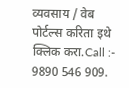व्यवसाय / वेब पोर्टल्स करिता इथे क्लिक करा.Call :- 9890 546 909.